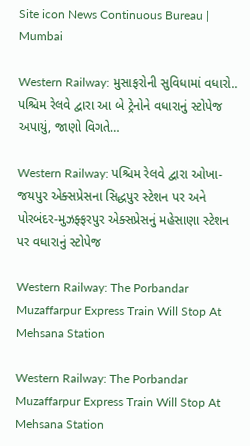Site icon News Continuous Bureau | Mumbai

Western Railway: મુસાફરોની સુવિધામાં વધારો.. પશ્ચિમ રેલવે દ્વારા આ બે ટ્રેનોને વધારાનું સ્ટોપેજ અપાયું, જાણો વિગતે…

Western Railway: પશ્ચિમ રેલવે દ્વારા ઓખા-જયપુર એક્સપ્રેસના સિદ્ધપુર સ્ટેશન પર અને પોરબંદર-મુઝફ્ફરપુર એક્સપ્રેસનું મહેસાણા સ્ટેશન પર વધારાનું સ્ટોપેજ

Western Railway: The Porbandar Muzaffarpur Express Train Will Stop At Mehsana Station

Western Railway: The Porbandar Muzaffarpur Express Train Will Stop At Mehsana Station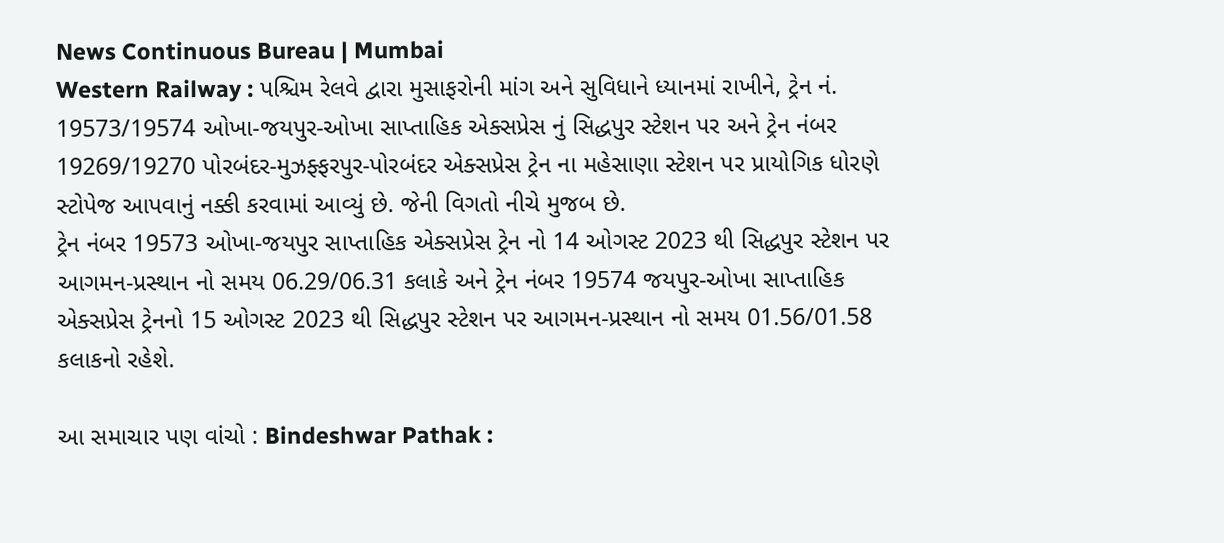News Continuous Bureau | Mumbai
Western Railway : પશ્ચિમ રેલવે દ્વારા મુસાફરોની માંગ અને સુવિધાને ધ્યાનમાં રાખીને, ટ્રેન નં. 19573/19574 ઓખા-જયપુર-ઓખા સાપ્તાહિક એક્સપ્રેસ નું સિદ્ધપુર સ્ટેશન પર અને ટ્રેન નંબર 19269/19270 પોરબંદર-મુઝફ્ફરપુર-પોરબંદર એક્સપ્રેસ ટ્રેન ના મહેસાણા સ્ટેશન પર પ્રાયોગિક ધોરણે સ્ટોપેજ આપવાનું નક્કી કરવામાં આવ્યું છે. જેની વિગતો નીચે મુજબ છે.
ટ્રેન નંબર 19573 ઓખા-જયપુર સાપ્તાહિક એક્સપ્રેસ ટ્રેન નો 14 ઓગસ્ટ 2023 થી સિદ્ધપુર સ્ટેશન પર આગમન-પ્રસ્થાન નો સમય 06.29/06.31 કલાકે અને ટ્રેન નંબર 19574 જયપુર-ઓખા સાપ્તાહિક એક્સપ્રેસ ટ્રેનનો 15 ઓગસ્ટ 2023 થી સિદ્ધપુર સ્ટેશન પર આગમન-પ્રસ્થાન નો સમય 01.56/01.58 કલાકનો રહેશે.

આ સમાચાર પણ વાંચો : Bindeshwar Pathak :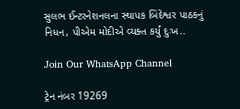સુલભ ઈન્ટરનેશનલના સ્થાપક બિંદેશ્વર પાઠકનું નિધન, પીએમ મોદીએ વ્યક્ત કર્યું દુઃખ..

Join Our WhatsApp Channel

ટ્રેન નંબર 19269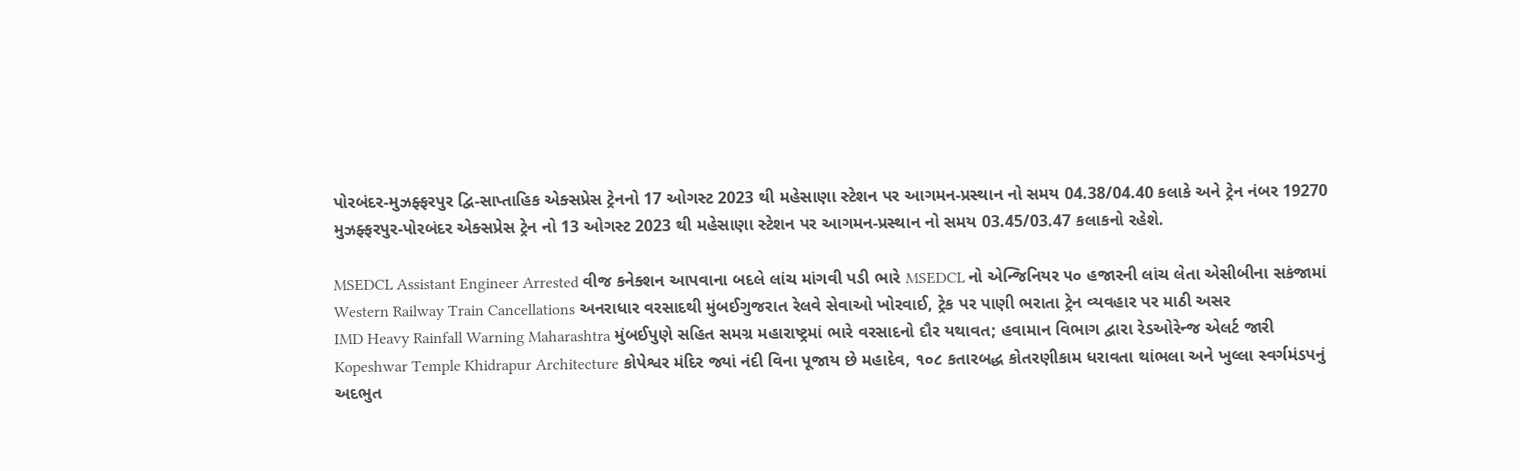પોરબંદર-મુઝફ્ફરપુર દ્વિ-સાપ્તાહિક એક્સપ્રેસ ટ્રેનનો 17 ઓગસ્ટ 2023 થી મહેસાણા સ્ટેશન પર આગમન-પ્રસ્થાન નો સમય 04.38/04.40 કલાકે અને ટ્રેન નંબર 19270 મુઝફ્ફરપુર-પોરબંદર એક્સપ્રેસ ટ્રેન નો 13 ઓગસ્ટ 2023 થી મહેસાણા સ્ટેશન પર આગમન-પ્રસ્થાન નો સમય 03.45/03.47 કલાકનો રહેશે.

MSEDCL Assistant Engineer Arrested વીજ કનેક્શન આપવાના બદલે લાંચ માંગવી પડી ભારે MSEDCL નો એન્જિનિયર ૫૦ હજારની લાંચ લેતા એસીબીના સકંજામાં
Western Railway Train Cancellations અનરાધાર વરસાદથી મુંબઈગુજરાત રેલવે સેવાઓ ખોરવાઈ, ટ્રેક પર પાણી ભરાતા ટ્રેન વ્યવહાર પર માઠી અસર
IMD Heavy Rainfall Warning Maharashtra મુંબઈપુણે સહિત સમગ્ર મહારાષ્ટ્રમાં ભારે વરસાદનો દૌર યથાવત; હવામાન વિભાગ દ્વારા રેડઓરેન્જ એલર્ટ જારી
Kopeshwar Temple Khidrapur Architecture કોપેશ્વર મંદિર જ્યાં નંદી વિના પૂજાય છે મહાદેવ, ૧૦૮ કતારબદ્ધ કોતરણીકામ ધરાવતા થાંભલા અને ખુલ્લા સ્વર્ગમંડપનું અદભુત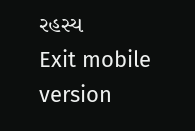રહસ્ય
Exit mobile version